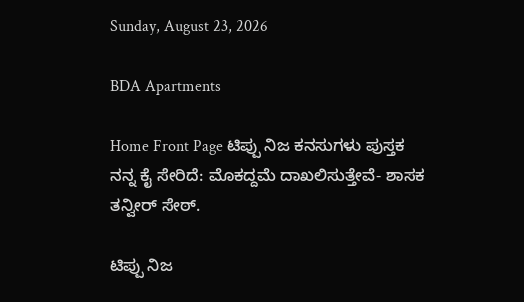Sunday, August 23, 2026

BDA Apartments

Home Front Page ಟಿಪ್ಪು ನಿಜ ಕನಸುಗಳು ಪುಸ್ತಕ ನನ್ನ ಕೈ ಸೇರಿದೆ: ಮೊಕದ್ದಮೆ ದಾಖಲಿಸುತ್ತೇವೆ- ಶಾಸಕ ತನ್ವೀರ್ ಸೇಠ್.

ಟಿಪ್ಪು ನಿಜ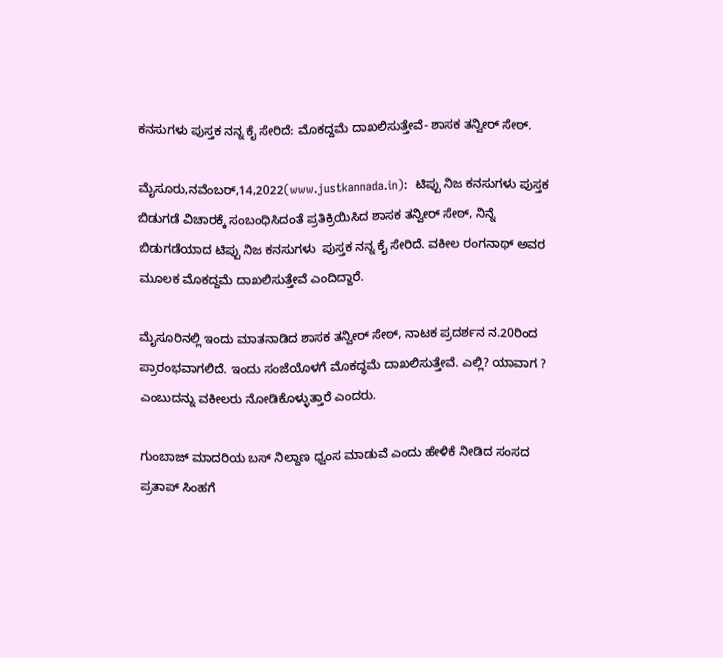ಕನಸುಗಳು ಪುಸ್ತಕ ನನ್ನ ಕೈ ಸೇರಿದೆ: ಮೊಕದ್ದಮೆ ದಾಖಲಿಸುತ್ತೇವೆ- ಶಾಸಕ ತನ್ವೀರ್ ಸೇಠ್.

ಮೈಸೂರು,ನವೆಂಬರ್,14,2022(www.justkannada.in):  ಟಿಪ್ಪು ನಿಜ ಕನಸುಗಳು ಪುಸ್ತಕ ಬಿಡುಗಡೆ ವಿಚಾರಕ್ಕೆ ಸಂಬಂಧಿಸಿದಂತೆ ಪ್ರತಿಕ್ರಿಯಿಸಿದ ಶಾಸಕ ತನ್ವೀರ್ ಸೇಠ್, ನಿನ್ನೆ ಬಿಡುಗಡೆಯಾದ ಟಿಪ್ಪು ನಿಜ ಕನಸುಗಳು  ಪುಸ್ತಕ ನನ್ನ ಕೈ ಸೇರಿದೆ. ವಕೀಲ ರಂಗನಾಥ್ ಅವರ ಮೂಲಕ ಮೊಕದ್ದಮೆ ದಾಖಲಿಸುತ್ತೇವೆ ಎಂದಿದ್ದಾರೆ.

ಮೈಸೂರಿನಲ್ಲಿ ಇಂದು ಮಾತನಾಡಿದ ಶಾಸಕ ತನ್ವೀರ್ ಸೇಠ್, ನಾಟಕ ಪ್ರದರ್ಶನ ನ.20ರಿಂದ ಪ್ರಾರಂಭವಾಗಲಿದೆ. ಇಂದು ಸಂಜೆಯೊಳಗೆ ಮೊಕದ್ಧಮೆ ದಾಖಲಿಸುತ್ತೇವೆ. ಎಲ್ಲಿ? ಯಾವಾಗ ? ಎಂಬುದನ್ನು ವಕೀಲರು ನೋಡಿಕೊಳ್ಳುತ್ತಾರೆ ಎಂದರು.

ಗುಂಬಾಜ್ ಮಾದರಿಯ ಬಸ್ ನಿಲ್ದಾಣ ಧ್ವಂಸ ಮಾಡುವೆ ಎಂದು ಹೇಳಿಕೆ ನೀಡಿದ ಸಂಸದ ಪ್ರತಾಪ್ ಸಿಂಹಗೆ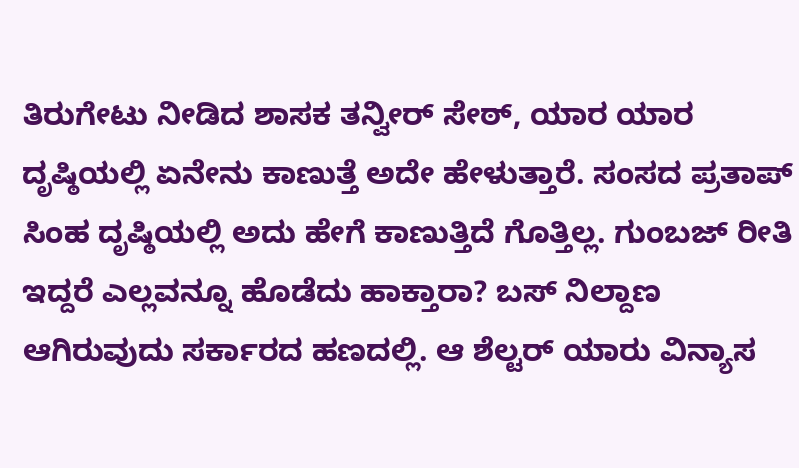ತಿರುಗೇಟು ನೀಡಿದ ಶಾಸಕ ತನ್ವೀರ್ ಸೇಠ್, ಯಾರ ಯಾರ ದೃಷ್ಠಿಯಲ್ಲಿ ಏನೇನು ಕಾಣುತ್ತೆ ಅದೇ ಹೇಳುತ್ತಾರೆ. ಸಂಸದ ಪ್ರತಾಪ್ ಸಿಂಹ ದೃಷ್ಠಿಯಲ್ಲಿ ಅದು ಹೇಗೆ ಕಾಣುತ್ತಿದೆ ಗೊತ್ತಿಲ್ಲ. ಗುಂಬಜ್ ರೀತಿ ಇದ್ದರೆ ಎಲ್ಲವನ್ನೂ ಹೊಡೆದು ಹಾಕ್ತಾರಾ? ಬಸ್ ನಿಲ್ದಾಣ ಆಗಿರುವುದು ಸರ್ಕಾರದ ಹಣದಲ್ಲಿ. ಆ ಶೆಲ್ಟರ್ ಯಾರು ವಿನ್ಯಾಸ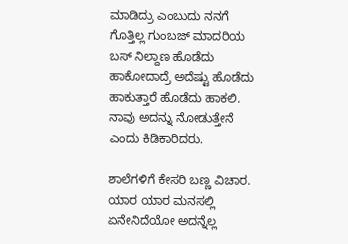ಮಾಡಿದ್ರು ಎಂಬುದು ನನಗೆ ಗೊತ್ತಿಲ್ಲ ಗುಂಬಜ್‌ ಮಾದರಿಯ ಬಸ್‌ ನಿಲ್ದಾಣ ಹೊಡೆದು ಹಾಕೋದಾದ್ರೆ ಅದೆಷ್ಟು ಹೊಡೆದು ಹಾಕುತ್ತಾರೆ ಹೊಡೆದು ಹಾಕಲಿ. ನಾವು ಅದನ್ನು ನೋಡುತ್ತೇನೆ ಎಂದು ಕಿಡಿಕಾರಿದರು.

ಶಾಲೆಗಳಿಗೆ ಕೇಸರಿ ಬಣ್ಣ ವಿಚಾರ. ಯಾರ ಯಾರ ಮನಸಲ್ಲಿ‌ ಏನೇನಿದೆಯೋ ಅದನ್ನೆಲ್ಲ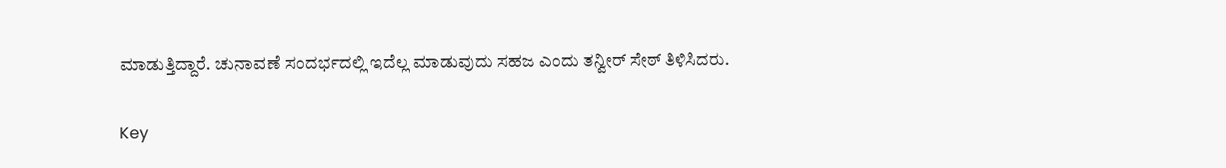ಮಾಡುತ್ತಿದ್ದಾರೆ. ಚುನಾವಣೆ ಸಂದರ್ಭದಲ್ಲಿ ಇದೆಲ್ಲ ಮಾಡುವುದು ಸಹಜ ಎಂದು ತನ್ವೀರ್ ಸೇಠ್ ತಿಳಿಸಿದರು.

Key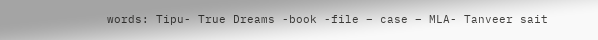words: Tipu- True Dreams -book -file – case – MLA- Tanveer sait